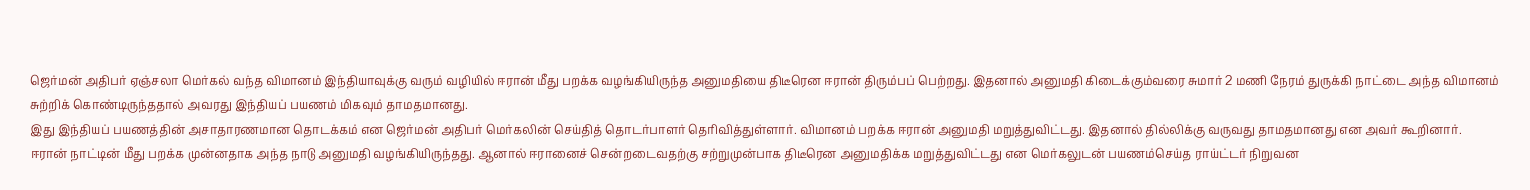ஜெர்மன் அதிபர் ஏஞ்சலா மெர்கல் வந்த விமானம் இந்தியாவுக்கு வரும் வழியில் ஈரான் மீது பறக்க வழங்கியிருந்த அனுமதியை திடீரென ஈரான் திரும்பப் பெற்றது. இதனால் அனுமதி கிடைக்கும்வரை சுமார் 2 மணி நேரம் துருக்கி நாட்டை அந்த விமானம் சுற்றிக் கொண்டிருந்ததால் அவரது இந்தியப் பயணம் மிகவும் தாமதமானது.
இது இந்தியப் பயணத்தின் அசாதாரணமான தொடக்கம் என ஜெர்மன் அதிபர் மெர்கலின் செய்தித் தொடர்பாளர் தெரிவித்துள்ளார். விமானம் பறக்க ஈரான் அனுமதி மறுத்துவிட்டது. இதனால் தில்லிக்கு வருவது தாமதமானது என அவர் கூறினார்.
ஈரான் நாட்டின் மீது பறக்க முன்னதாக அந்த நாடு அனுமதி வழங்கியிருந்தது. ஆனால் ஈரானைச் சென்றடைவதற்கு சற்றுமுன்பாக திடீரென அனுமதிக்க மறுத்துவிட்டது என மெர்கலுடன் பயணம்செய்த ராய்ட்டர் நிறுவன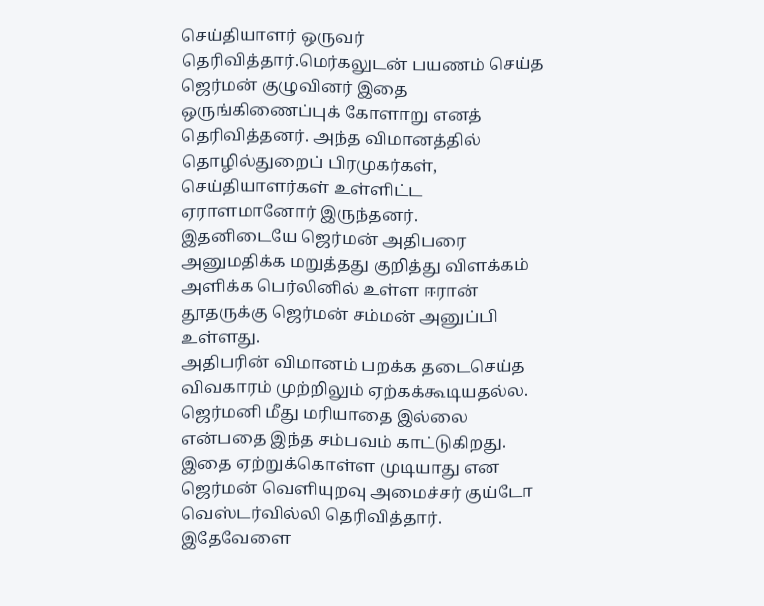செய்தியாளர் ஒருவர் தெரிவித்தார்.மெர்கலுடன் பயணம் செய்த ஜெர்மன் குழுவினர் இதை ஒருங்கிணைப்புக் கோளாறு எனத் தெரிவித்தனர். அந்த விமானத்தில் தொழில்துறைப் பிரமுகர்கள், செய்தியாளர்கள் உள்ளிட்ட ஏராளமானோர் இருந்தனர்.
இதனிடையே ஜெர்மன் அதிபரை அனுமதிக்க மறுத்தது குறித்து விளக்கம் அளிக்க பெர்லினில் உள்ள ஈரான் தூதருக்கு ஜெர்மன் சம்மன் அனுப்பி உள்ளது.
அதிபரின் விமானம் பறக்க தடைசெய்த விவகாரம் முற்றிலும் ஏற்கக்கூடியதல்ல. ஜெர்மனி மீது மரியாதை இல்லை என்பதை இந்த சம்பவம் காட்டுகிறது. இதை ஏற்றுக்கொள்ள முடியாது என ஜெர்மன் வெளியுறவு அமைச்சர் குய்டோ வெஸ்டர்வில்லி தெரிவித்தார்.
இதேவேளை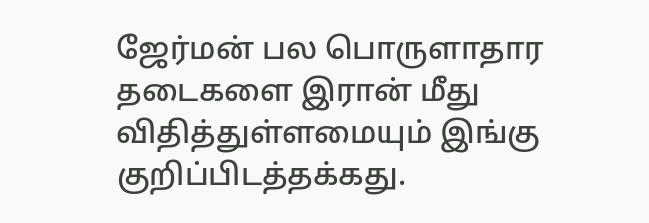ஜேர்மன் பல பொருளாதார தடைகளை இரான் மீது விதித்துள்ளமையும் இங்கு குறிப்பிடத்தக்கது.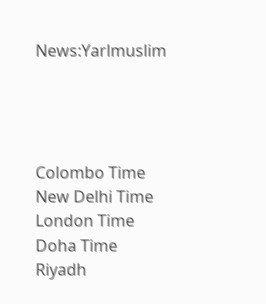News:Yarlmuslim




Colombo Time
New Delhi Time
London Time
Doha Time
Riyadh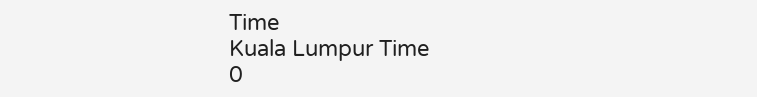Time
Kuala Lumpur Time
0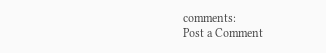comments:
Post a Comment